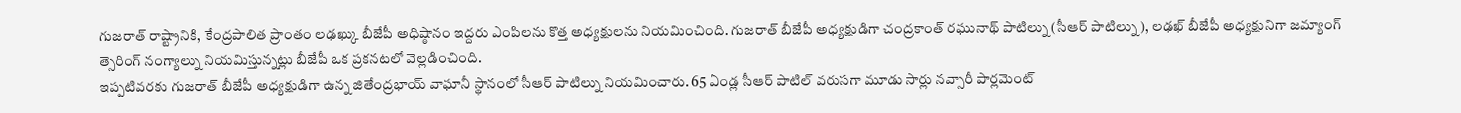గుజరాత్ రాష్ట్రానికి, కేంద్రపాలిత ప్రాంతం లఢఖ్కు బీజేపీ అధిష్ఠానం ఇద్దరు ఎంపిలను కొత్త అధ్యక్షులను నియమించింది. గుజరాత్ బీజేపీ అధ్యక్షుడిగా చంద్రకాంత్ రఘునాథ్ పాటిల్ను (సీఆర్ పాటిల్ను), లఢఖ్ బీజేపీ అధ్యక్షునిగా జమ్యాంగ్ త్సెరింగ్ నంగ్యాల్ను నియమిస్తున్నట్లు బీజేపీ ఒక ప్రకనటలో వెల్లడించింది.
ఇప్పటివరకు గుజరాత్ బీజేపీ అధ్యక్షుడిగా ఉన్న జితేంద్రభాయ్ వాఘానీ స్థానంలో సీఆర్ పాటిల్ను నియమించారు. 65 ఏండ్ల సీఆర్ పాటిల్ వరుసగా మూడు సార్లు నవ్సారీ పార్లమెంట్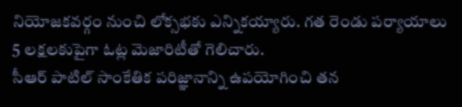నియోజకవర్గం నుంచి లోక్సభకు ఎన్నికయ్యారు. గత రెండు పర్యాయాలు 5 లక్షలకుపైగా ఓట్ల మెజారిటీతో గెలిచారు.
సీఆర్ పాటిల్ సాంకేతిక పరిజ్ఞానాన్ని ఉపయోగించి తన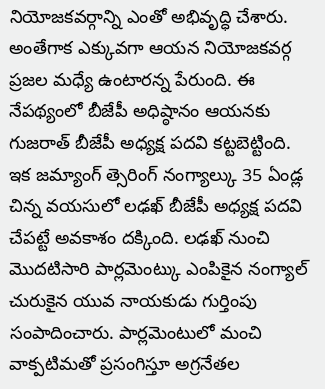నియోజకవర్గాన్ని ఎంతో అభివృద్ధి చేశారు. అంతేగాక ఎక్కువగా ఆయన నియోజకవర్గ ప్రజల మధ్యే ఉంటారన్న పేరుంది. ఈ నేపథ్యంలో బీజేపీ అధిష్ఠానం ఆయనకు గుజరాత్ బీజేపీ అధ్యక్ష పదవి కట్టబెట్టింది.
ఇక జమ్యాంగ్ త్సెరింగ్ నంగ్యాల్కు 35 ఏండ్ల చిన్న వయసులో లఢఖ్ బీజేపీ అధ్యక్ష పదవి చేపట్టే అవకాశం దక్కింది. లఢఖ్ నుంచి మొదటిసారి పార్లమెంట్కు ఎంపికైన నంగ్యాల్ చురుకైన యువ నాయకుడు గుర్తింపు సంపాదించారు. పార్లమెంటులో మంచి వాక్పటిమతో ప్రసంగిస్తూ అగ్రనేతల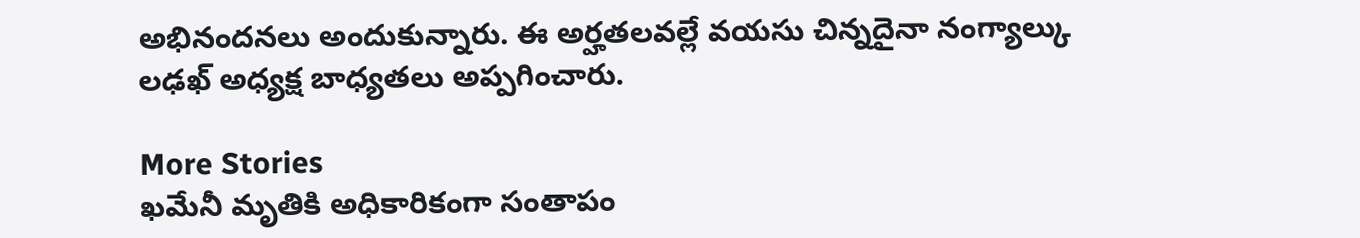అభినందనలు అందుకున్నారు. ఈ అర్హతలవల్లే వయసు చిన్నదైనా నంగ్యాల్కు లఢఖ్ అధ్యక్ష బాధ్యతలు అప్పగించారు.

More Stories
ఖమేనీ మృతికి అధికారికంగా సంతాపం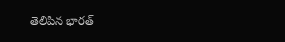తెలిపిన భారత్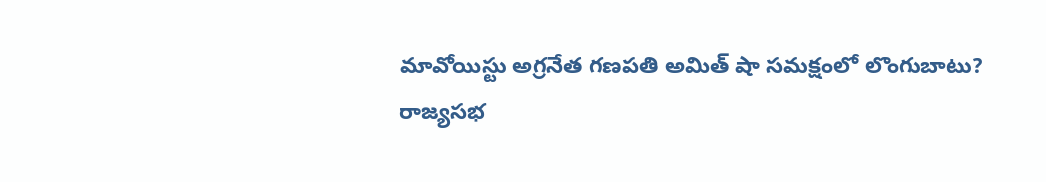మావోయిస్టు అగ్రనేత గణపతి అమిత్ షా సమక్షంలో లొంగుబాటు?
రాజ్యసభ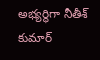అభ్యర్థిగా నీతీశ్ కుమార్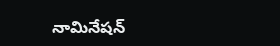నామినేషన్